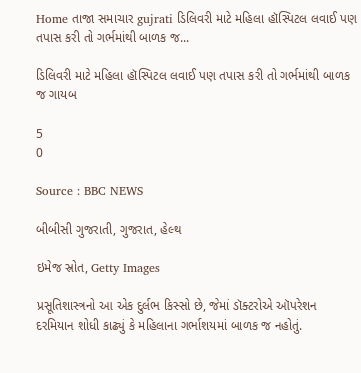Home તાજા સમાચાર gujrati ડિલિવરી માટે મહિલા હૉસ્પિટલ લવાઈ પણ તપાસ કરી તો ગર્ભમાંથી બાળક જ...

ડિલિવરી માટે મહિલા હૉસ્પિટલ લવાઈ પણ તપાસ કરી તો ગર્ભમાંથી બાળક જ ગાયબ

5
0

Source : BBC NEWS

બીબીસી ગુજરાતી, ગુજરાત, હેલ્થ

ઇમેજ સ્રોત, Getty Images

પ્રસૂતિશાસ્ત્રનો આ એક દુર્લભ કિસ્સો છે, જેમાં ડૉક્ટરોએ ઑપરેશન દરમિયાન શોધી કાઢ્યું કે મહિલાના ગર્ભાશયમાં બાળક જ નહોતું.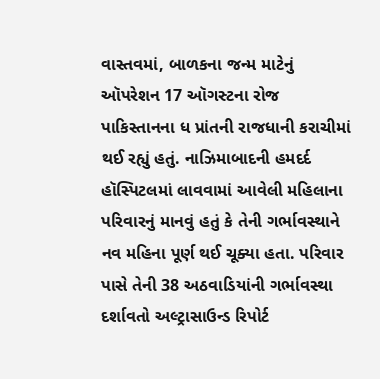વાસ્તવમાં, બાળકના જન્મ માટેનું ઑપરેશન 17 ઑગસ્ટના રોજ પાકિસ્તાનના ધ પ્રાંતની રાજધાની કરાચીમાં થઈ રહ્યું હતું. નાઝિમાબાદની હમદર્દ હૉસ્પિટલમાં લાવવામાં આવેલી મહિલાના પરિવારનું માનવું હતું કે તેની ગર્ભાવસ્થાને નવ મહિના પૂર્ણ થઈ ચૂક્યા હતા. પરિવાર પાસે તેની 38 અઠવાડિયાંની ગર્ભાવસ્થા દર્શાવતો અલ્ટ્રાસાઉન્ડ રિપોર્ટ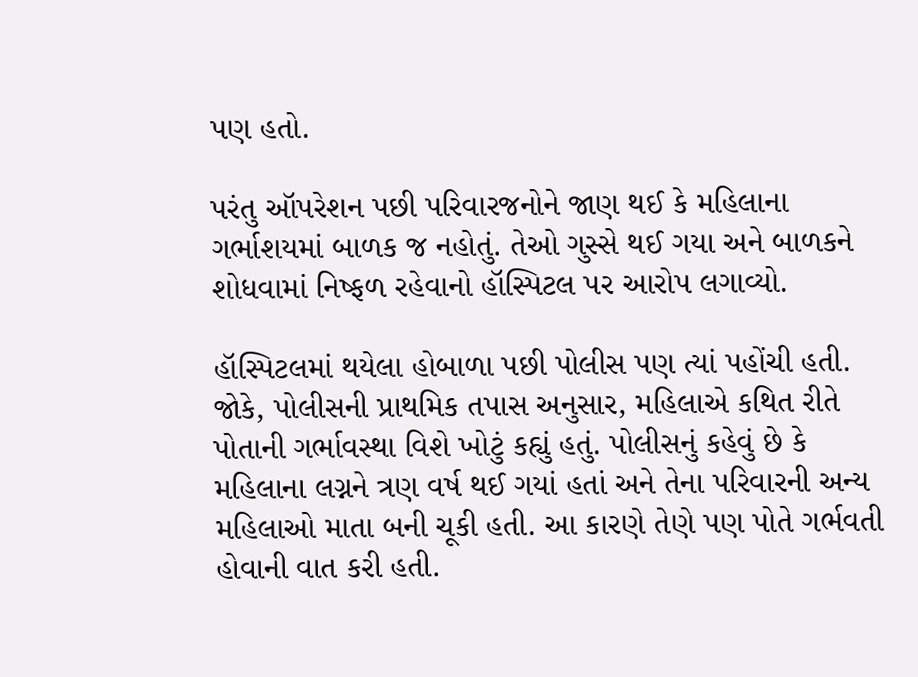પણ હતો.

પરંતુ ઑપરેશન પછી પરિવારજનોને જાણ થઈ કે મહિલાના ગર્ભાશયમાં બાળક જ નહોતું. તેઓ ગુસ્સે થઈ ગયા અને બાળકને શોધવામાં નિષ્ફળ રહેવાનો હૉસ્પિટલ પર આરોપ લગાવ્યો.

હૉસ્પિટલમાં થયેલા હોબાળા પછી પોલીસ પણ ત્યાં પહોંચી હતી. જોકે, પોલીસની પ્રાથમિક તપાસ અનુસાર, મહિલાએ કથિત રીતે પોતાની ગર્ભાવસ્થા વિશે ખોટું કહ્યું હતું. પોલીસનું કહેવું છે કે મહિલાના લગ્નને ત્રણ વર્ષ થઈ ગયાં હતાં અને તેના પરિવારની અન્ય મહિલાઓ માતા બની ચૂકી હતી. આ કારણે તેણે પણ પોતે ગર્ભવતી હોવાની વાત કરી હતી.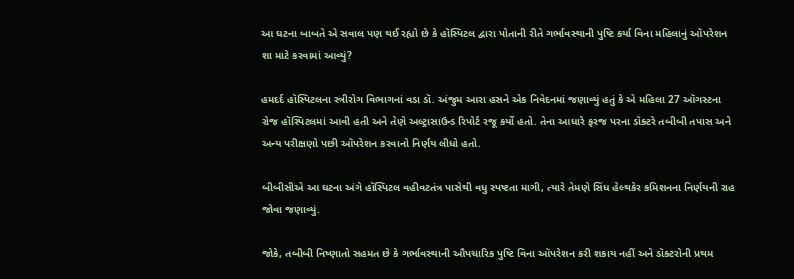આ ઘટના બાબતે એ સવાલ પણ થઈ રહ્યો છે કે હૉસ્પિટલ દ્વારા પોતાની રીતે ગર્ભાવસ્થાની પુષ્ટિ કર્યા વિના મહિલાનું ઑપરેશન શા માટે કરવામાં આવ્યું?

હમદર્દ હૉસ્પિટલના સ્ત્રીરોગ વિભાગનાં વડા ડૉ. અંજુમ આરા હસને એક નિવેદનમાં જણાવ્યું હતું કે એ મહિલા 27 ઑગસ્ટના રોજ હૉસ્પિટલમાં આવી હતી અને તેણે અલ્ટ્રાસાઉન્ડ રિપોર્ટ રજૂ કર્યો હતો. તેના આધારે ફરજ પરના ડૉક્ટરે તબીબી તપાસ અને અન્ય પરીક્ષણો પછી ઑપરેશન કરવાનો નિર્ણય લીધો હતો.

બીબીસીએ આ ઘટના અંગે હૉસ્પિટલ વહીવટતંત્ર પાસેથી વધુ સ્પષ્ટતા માગી, ત્યારે તેમણે સિંધ હેલ્થકેર કમિશનના નિર્ણયની રાહ જોવા જણાવ્યું.

જોકે, તબીબી નિષ્ણાતો સહમત છે કે ગર્ભાવસ્થાની ઔપચારિક પુષ્ટિ વિના ઑપરેશન કરી શકાય નહીં અને ડૉક્ટરોની પ્રથમ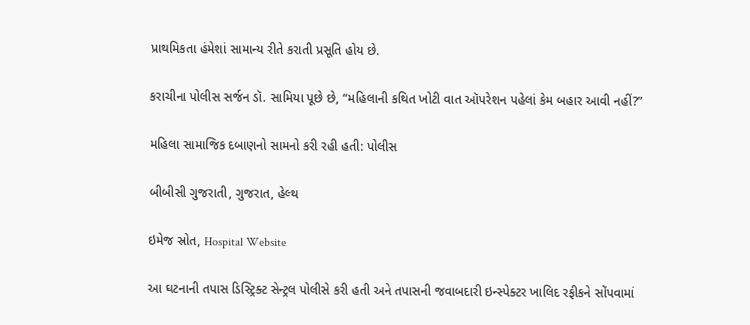પ્રાથમિકતા હંમેશાં સામાન્ય રીતે કરાતી પ્રસૂતિ હોય છે.

કરાચીના પોલીસ સર્જન ડૉ. સામિયા પૂછે છે, “મહિલાની કથિત ખોટી વાત ઑપરેશન પહેલાં કેમ બહાર આવી નહીં?”

મહિલા સામાજિક દબાણનો સામનો કરી રહી હતી: પોલીસ

બીબીસી ગુજરાતી, ગુજરાત, હેલ્થ

ઇમેજ સ્રોત, Hospital Website

આ ઘટનાની તપાસ ડિસ્ટ્રિક્ટ સેન્ટ્રલ પોલીસે કરી હતી અને તપાસની જવાબદારી ઇન્સ્પેક્ટર ખાલિદ રફીકને સોંપવામાં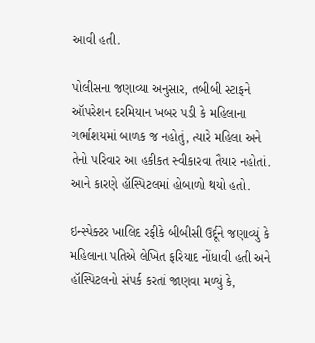આવી હતી.

પોલીસના જણાવ્યા અનુસાર, તબીબી સ્ટાફને ઑપરેશન દરમિયાન ખબર પડી કે મહિલાના ગર્ભાશયમાં બાળક જ નહોતું, ત્યારે મહિલા અને તેનો પરિવાર આ હકીકત સ્વીકારવા તૈયાર નહોતાં. આને કારણે હૉસ્પિટલમાં હોબાળો થયો હતો.

ઇન્સ્પેક્ટર ખાલિદ રફીકે બીબીસી ઉર્દૂને જણાવ્યું કે મહિલાના પતિએ લેખિત ફરિયાદ નોંધાવી હતી અને હૉસ્પિટલનો સંપર્ક કરતાં જાણવા મળ્યું કે,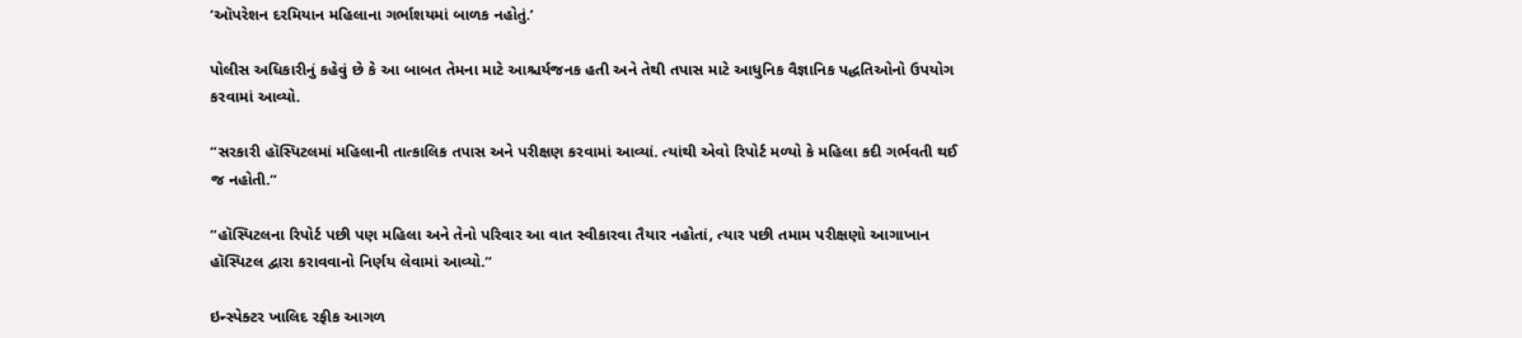‘ઑપરેશન દરમિયાન મહિલાના ગર્ભાશયમાં બાળક નહોતું.’

પોલીસ અધિકારીનું કહેવું છે કે આ બાબત તેમના માટે આશ્ચર્યજનક હતી અને તેથી તપાસ માટે આધુનિક વૈજ્ઞાનિક પદ્ધતિઓનો ઉપયોગ કરવામાં આવ્યો.

“સરકારી હૉસ્પિટલમાં મહિલાની તાત્કાલિક તપાસ અને પરીક્ષણ કરવામાં આવ્યાં. ત્યાંથી એવો રિપોર્ટ મળ્યો કે મહિલા કદી ગર્ભવતી થઈ જ નહોતી.”

“હૉસ્પિટલના રિપોર્ટ પછી પણ મહિલા અને તેનો પરિવાર આ વાત સ્વીકારવા તૈયાર નહોતાં, ત્યાર પછી તમામ પરીક્ષણો આગાખાન હૉસ્પિટલ દ્વારા કરાવવાનો નિર્ણય લેવામાં આવ્યો.”

ઇન્સ્પેક્ટર ખાલિદ રફીક આગળ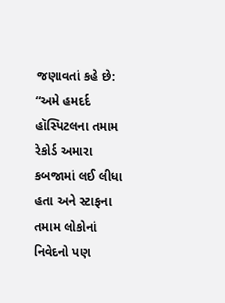જણાવતાં કહે છે: “અમે હમદર્દ હૉસ્પિટલના તમામ રેકોર્ડ અમારા કબજામાં લઈ લીધા હતા અને સ્ટાફના તમામ લોકોનાં નિવેદનો પણ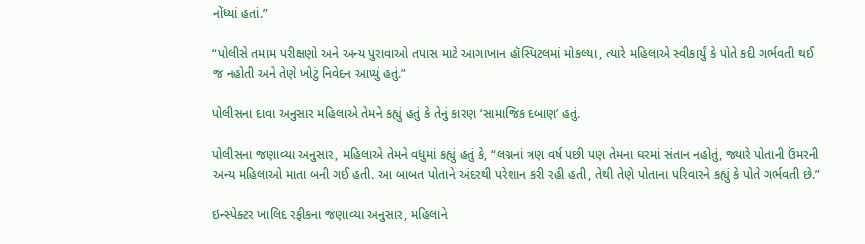નોંધ્યાં હતાં.”

“પોલીસે તમામ પરીક્ષણો અને અન્ય પુરાવાઓ તપાસ માટે આગાખાન હૉસ્પિટલમાં મોકલ્યા, ત્યારે મહિલાએ સ્વીકાર્યું કે પોતે કદી ગર્ભવતી થઈ જ નહોતી અને તેણે ખોટું નિવેદન આપ્યું હતું.”

પોલીસના દાવા અનુસાર મહિલાએ તેમને કહ્યું હતું કે તેનું કારણ ‘સામાજિક દબાણ’ હતું.

પોલીસના જણાવ્યા અનુસાર, મહિલાએ તેમને વધુમાં કહ્યું હતું કે, “લગ્નનાં ત્રણ વર્ષ પછી પણ તેમના ઘરમાં સંતાન નહોતું, જ્યારે પોતાની ઉંમરની અન્ય મહિલાઓ માતા બની ગઈ હતી. આ બાબત પોતાને અંદરથી પરેશાન કરી રહી હતી, તેથી તેણે પોતાના પરિવારને કહ્યું કે પોતે ગર્ભવતી છે.”

ઇન્સ્પેક્ટર ખાલિદ રફીકના જણાવ્યા અનુસાર, મહિલાને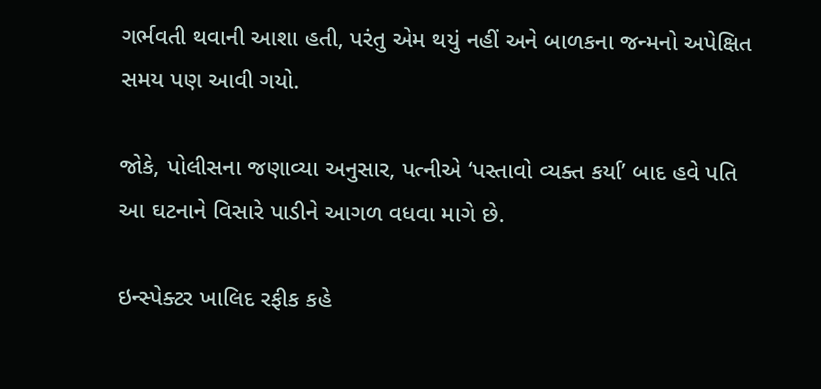ગર્ભવતી થવાની આશા હતી, પરંતુ એમ થયું નહીં અને બાળકના જન્મનો અપેક્ષિત સમય પણ આવી ગયો.

જોકે, પોલીસના જણાવ્યા અનુસાર, પત્નીએ ‘પસ્તાવો વ્યક્ત કર્યા’ બાદ હવે પતિ આ ઘટનાને વિસારે પાડીને આગળ વધવા માગે છે.

ઇન્સ્પેક્ટર ખાલિદ રફીક કહે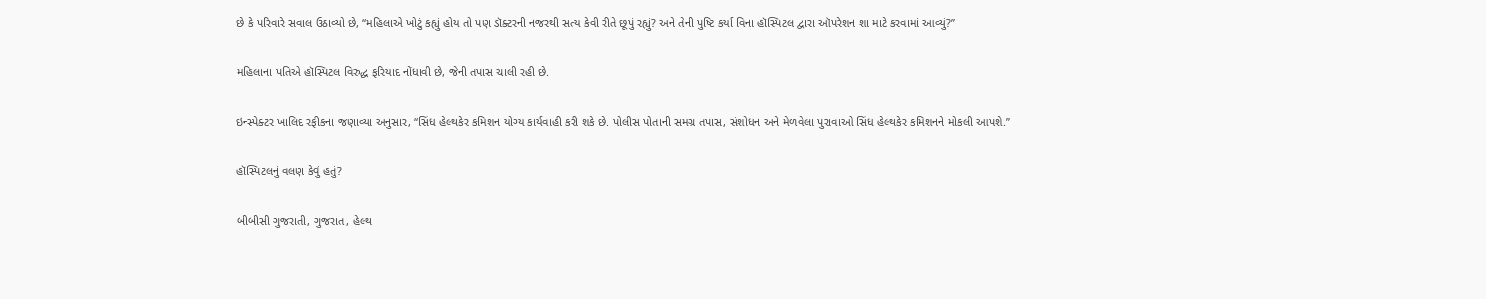છે કે પરિવારે સવાલ ઉઠાવ્યો છે, “મહિલાએ ખોટું કહ્યું હોય તો પણ ડૉક્ટરની નજરથી સત્ય કેવી રીતે છૂપું રહ્યું? અને તેની પુષ્ટિ કર્યા વિના હૉસ્પિટલ દ્વારા ઑપરેશન શા માટે કરવામાં આવ્યું?”

મહિલાના પતિએ હૉસ્પિટલ વિરુદ્ધ ફરિયાદ નોંધાવી છે, જેની તપાસ ચાલી રહી છે.

ઇન્સ્પેક્ટર ખાલિદ રફીકના જણાવ્યા અનુસાર, “સિંધ હેલ્થકેર કમિશન યોગ્ય કાર્યવાહી કરી શકે છે. પોલીસ પોતાની સમગ્ર તપાસ, સંશોધન અને મેળવેલા પુરાવાઓ સિંધ હેલ્થકેર કમિશનને મોકલી આપશે.”

હૉસ્પિટલનું વલણ કેવું હતું?

બીબીસી ગુજરાતી, ગુજરાત, હેલ્થ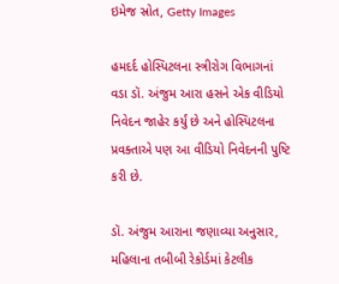ઇમેજ સ્રોત, Getty Images

હમદર્દ હોસ્પિટલના સ્ત્રીરોગ વિભાગનાં વડા ડૉ. અંજુમ આરા હસને એક વીડિયો નિવેદન જાહેર કર્યું છે અને હોસ્પિટલના પ્રવક્તાએ પણ આ વીડિયો નિવેદનની પુષ્ટિ કરી છે.

ડૉ. અંજુમ આરાના જણાવ્યા અનુસાર, મહિલાના તબીબી રેકોર્ડમાં કેટલીક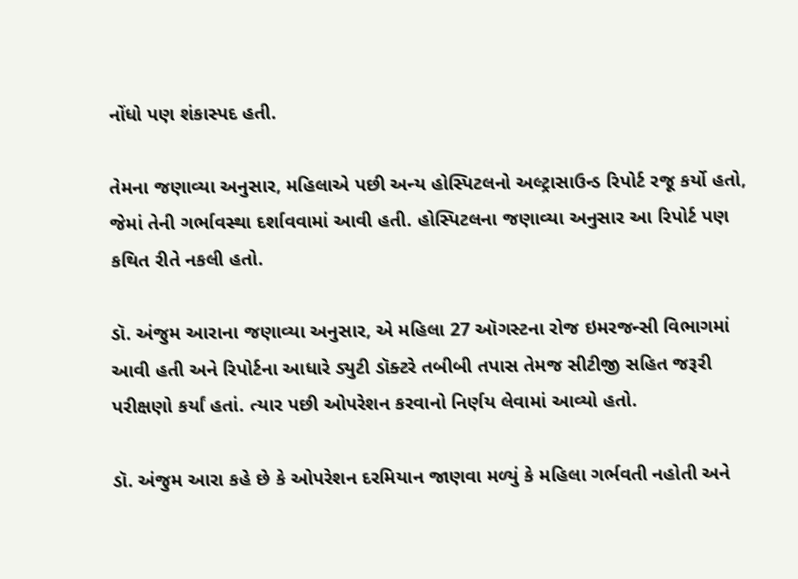નોંધો પણ શંકાસ્પદ હતી.

તેમના જણાવ્યા અનુસાર, મહિલાએ પછી અન્ય હોસ્પિટલનો અલ્ટ્રાસાઉન્ડ રિપોર્ટ રજૂ કર્યો હતો, જેમાં તેની ગર્ભાવસ્થા દર્શાવવામાં આવી હતી. હોસ્પિટલના જણાવ્યા અનુસાર આ રિપોર્ટ પણ કથિત રીતે નકલી હતો.

ડૉ. અંજુમ આરાના જણાવ્યા અનુસાર, એ મહિલા 27 ઑગસ્ટના રોજ ઇમરજન્સી વિભાગમાં આવી હતી અને રિપોર્ટના આધારે ડ્યુટી ડૉક્ટરે તબીબી તપાસ તેમજ સીટીજી સહિત જરૂરી પરીક્ષણો કર્યાં હતાં. ત્યાર પછી ઓપરેશન કરવાનો નિર્ણય લેવામાં આવ્યો હતો.

ડૉ. અંજુમ આરા કહે છે કે ઓપરેશન દરમિયાન જાણવા મળ્યું કે મહિલા ગર્ભવતી નહોતી અને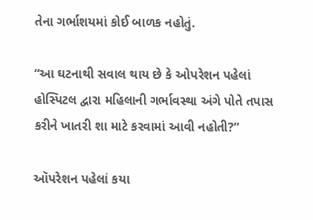તેના ગર્ભાશયમાં કોઈ બાળક નહોતું.

“આ ઘટનાથી સવાલ થાય છે કે ઓપરેશન પહેલાં હોસ્પિટલ દ્વારા મહિલાની ગર્ભાવસ્થા અંગે પોતે તપાસ કરીને ખાતરી શા માટે કરવામાં આવી નહોતી?”

ઑપરેશન પહેલાં કયા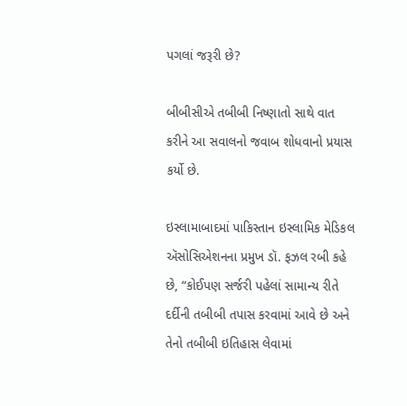પગલાં જરૂરી છે?

બીબીસીએ તબીબી નિષ્ણાતો સાથે વાત કરીને આ સવાલનો જવાબ શોધવાનો પ્રયાસ કર્યો છે.

ઇસ્લામાબાદમાં પાકિસ્તાન ઇસ્લામિક મેડિકલ ઍસોસિએશનના પ્રમુખ ડૉ. ફઝલ રબી કહે છે, “કોઈપણ સર્જરી પહેલાં સામાન્ય રીતે દર્દીની તબીબી તપાસ કરવામાં આવે છે અને તેનો તબીબી ઇતિહાસ લેવામાં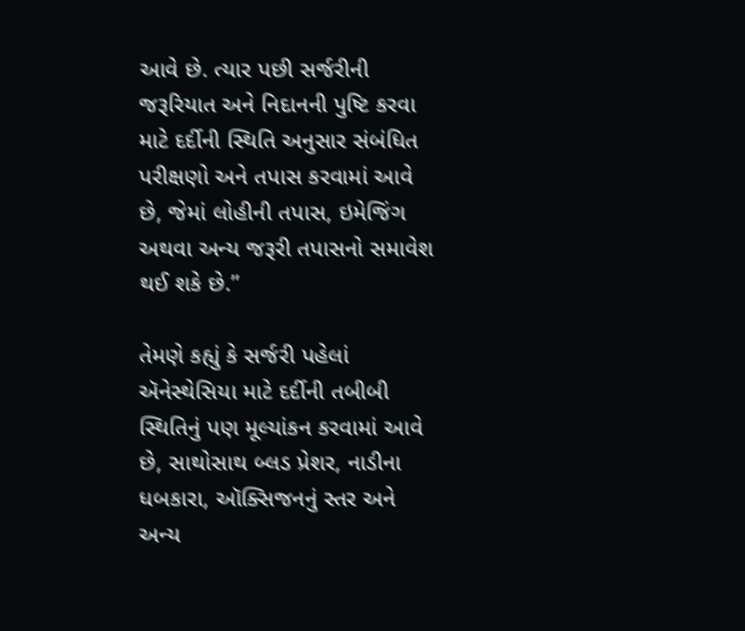આવે છે. ત્યાર પછી સર્જરીની જરૂરિયાત અને નિદાનની પુષ્ટિ કરવા માટે દર્દીની સ્થિતિ અનુસાર સંબંધિત પરીક્ષણો અને તપાસ કરવામાં આવે છે, જેમાં લોહીની તપાસ, ઇમેજિંગ અથવા અન્ય જરૂરી તપાસનો સમાવેશ થઈ શકે છે.”

તેમણે કહ્યું કે સર્જરી પહેલાં ઍનેસ્થેસિયા માટે દર્દીની તબીબી સ્થિતિનું પણ મૂલ્યાંકન કરવામાં આવે છે, સાથોસાથ બ્લડ પ્રેશર, નાડીના ધબકારા, ઑક્સિજનનું સ્તર અને અન્ય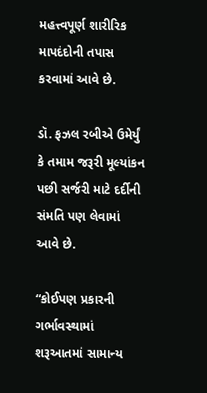મહત્ત્વપૂર્ણ શારીરિક માપદંદોની તપાસ કરવામાં આવે છે.

ડૉ. ફઝલ રબીએ ઉમેર્યું કે તમામ જરૂરી મૂલ્યાંકન પછી સર્જરી માટે દર્દીની સંમતિ પણ લેવામાં આવે છે.

“કોઈપણ પ્રકારની ગર્ભાવસ્થામાં શરૂઆતમાં સામાન્ય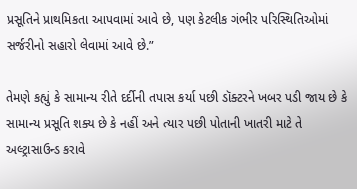પ્રસૂતિને પ્રાથમિકતા આપવામાં આવે છે, પણ કેટલીક ગંભીર પરિસ્થિતિઓમાં સર્જરીનો સહારો લેવામાં આવે છે.”

તેમણે કહ્યું કે સામાન્ય રીતે દર્દીની તપાસ કર્યા પછી ડૉક્ટરને ખબર પડી જાય છે કે સામાન્ય પ્રસૂતિ શક્ય છે કે નહીં અને ત્યાર પછી પોતાની ખાતરી માટે તે અલ્ટ્રાસાઉન્ડ કરાવે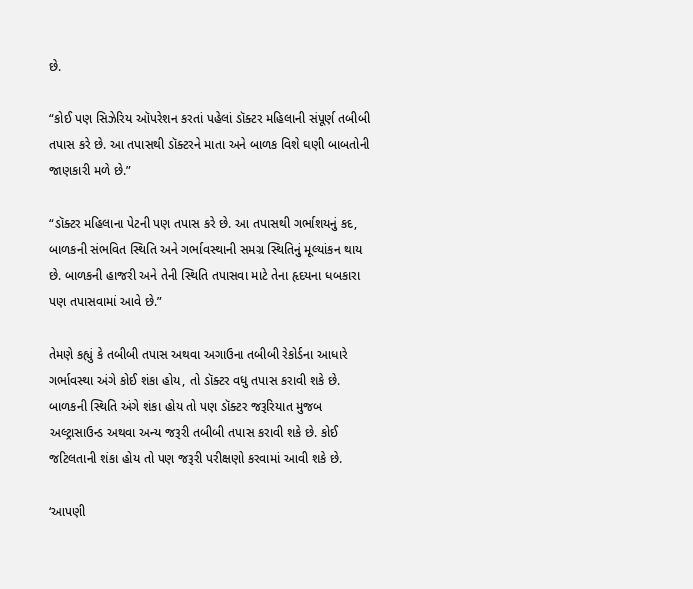છે.

“કોઈ પણ સિઝેરિય ઑપરેશન કરતાં પહેલાં ડૉક્ટર મહિલાની સંપૂર્ણ તબીબી તપાસ કરે છે. આ તપાસથી ડૉક્ટરને માતા અને બાળક વિશે ઘણી બાબતોની જાણકારી મળે છે.”

“ડૉક્ટર મહિલાના પેટની પણ તપાસ કરે છે. આ તપાસથી ગર્ભાશયનું કદ, બાળકની સંભવિત સ્થિતિ અને ગર્ભાવસ્થાની સમગ્ર સ્થિતિનું મૂલ્યાંકન થાય છે. બાળકની હાજરી અને તેની સ્થિતિ તપાસવા માટે તેના હૃદયના ધબકારા પણ તપાસવામાં આવે છે.”

તેમણે કહ્યું કે તબીબી તપાસ અથવા અગાઉના તબીબી રેકોર્ડના આધારે ગર્ભાવસ્થા અંગે કોઈ શંકા હોય, તો ડૉક્ટર વધુ તપાસ કરાવી શકે છે. બાળકની સ્થિતિ અંગે શંકા હોય તો પણ ડૉક્ટર જરૂરિયાત મુજબ અલ્ટ્રાસાઉન્ડ અથવા અન્ય જરૂરી તબીબી તપાસ કરાવી શકે છે. કોઈ જટિલતાની શંકા હોય તો પણ જરૂરી પરીક્ષણો કરવામાં આવી શકે છે.

‘આપણી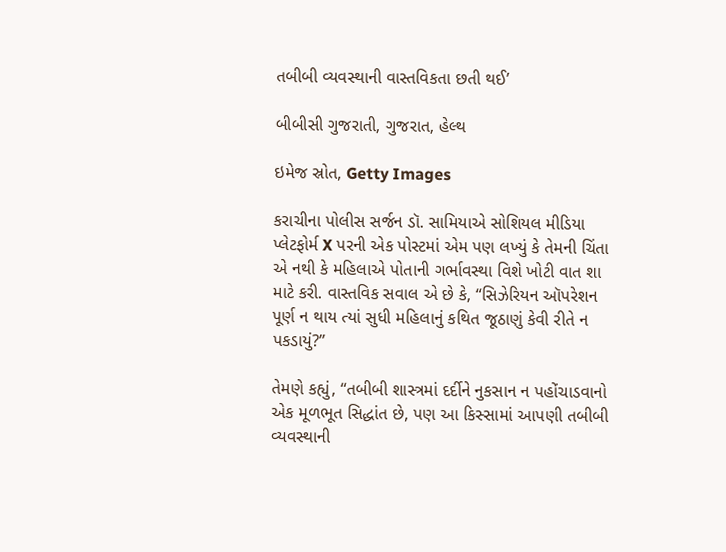તબીબી વ્યવસ્થાની વાસ્તવિકતા છતી થઈ’

બીબીસી ગુજરાતી, ગુજરાત, હેલ્થ

ઇમેજ સ્રોત, Getty Images

કરાચીના પોલીસ સર્જન ડૉ. સામિયાએ સોશિયલ મીડિયા પ્લેટફોર્મ X પરની એક પોસ્ટમાં એમ પણ લખ્યું કે તેમની ચિંતા એ નથી કે મહિલાએ પોતાની ગર્ભાવસ્થા વિશે ખોટી વાત શા માટે કરી. વાસ્તવિક સવાલ એ છે કે, “સિઝેરિયન ઑપરેશન પૂર્ણ ન થાય ત્યાં સુધી મહિલાનું કથિત જૂઠાણું કેવી રીતે ન પકડાયું?”

તેમણે કહ્યું, “તબીબી શાસ્ત્રમાં દર્દીને નુકસાન ન પહોંચાડવાનો એક મૂળભૂત સિદ્ધાંત છે, પણ આ કિસ્સામાં આપણી તબીબી વ્યવસ્થાની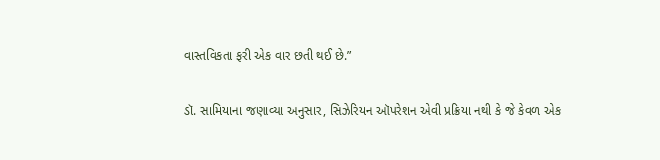વાસ્તવિકતા ફરી એક વાર છતી થઈ છે.”

ડૉ. સામિયાના જણાવ્યા અનુસાર, સિઝેરિયન ઑપરેશન એવી પ્રક્રિયા નથી કે જે કેવળ એક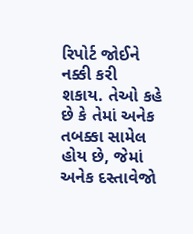રિપોર્ટ જોઈને નક્કી કરી શકાય. તેઓ કહે છે કે તેમાં અનેક તબક્કા સામેલ હોય છે, જેમાં અનેક દસ્તાવેજો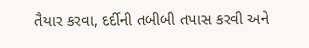તૈયાર કરવા, દર્દીની તબીબી તપાસ કરવી અને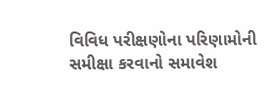વિવિધ પરીક્ષણોના પરિણામોની સમીક્ષા કરવાનો સમાવેશ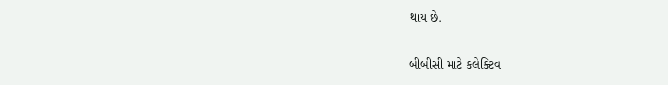થાય છે.

બીબીસી માટે કલેક્ટિવ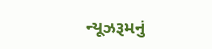ન્યૂઝરૂમનું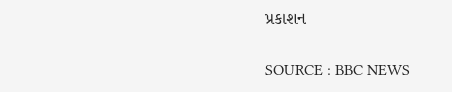પ્રકાશન

SOURCE : BBC NEWS